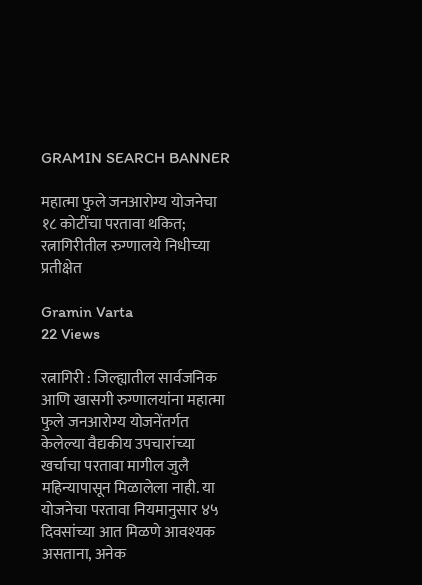GRAMIN SEARCH BANNER

महात्मा फुले जनआरोग्य योजनेचा १८ कोटींचा परतावा थकित; रत्नागिरीतील रुग्णालये निधीच्या प्रतीक्षेत

Gramin Varta
22 Views

रत्नागिरी : जिल्ह्यातील सार्वजनिक आणि खासगी रुग्णालयांना महात्मा फुले जनआरोग्य योजनेंतर्गत केलेल्या वैद्यकीय उपचारांच्या खर्चाचा परतावा मागील जुलै महिन्यापासून मिळालेला नाही. या योजनेचा परतावा नियमानुसार ४५ दिवसांच्या आत मिळणे आवश्यक असताना, अनेक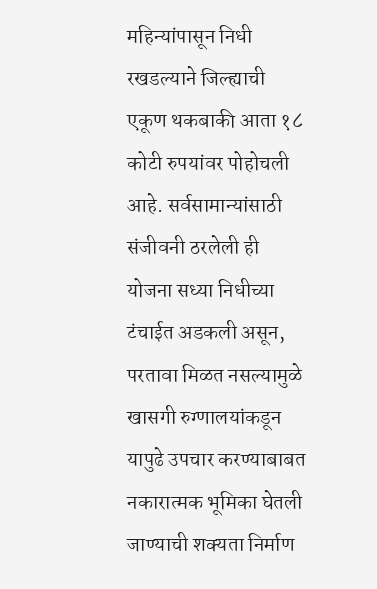महिन्यांपासून निधी रखडल्याने जिल्ह्याची एकूण थकबाकी आता १८ कोटी रुपयांवर पोहोचली आहे. सर्वसामान्यांसाठी संजीवनी ठरलेली ही योजना सध्या निधीच्या टंचाईत अडकली असून, परतावा मिळत नसल्यामुळे खासगी रुग्णालयांकडून यापुढे उपचार करण्याबाबत नकारात्मक भूमिका घेतली जाण्याची शक्यता निर्माण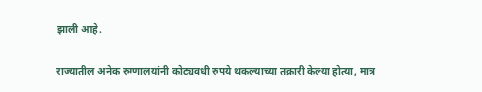झाली आहे.

राज्यातील अनेक रुग्णालयांनी कोट्यवधी रुपये थकल्याच्या तक्रारी केल्या होत्या, मात्र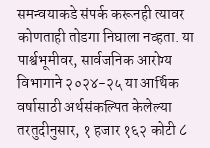समन्वयाकडे संपर्क करूनही त्यावर कोणताही तोडगा निघाला नव्हता. या पार्श्वभूमीवर, सार्वजनिक आरोग्य विभागाने २०२४-२५ या आर्थिक वर्षासाठी अर्थसंकल्पित केलेल्या तरतुदीनुसार, १ हजार १६२ कोटी ८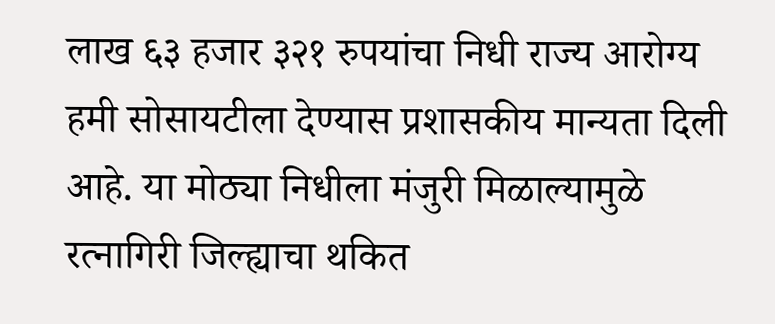लाख ६३ हजार ३२१ रुपयांचा निधी राज्य आरोग्य हमी सोसायटीला देण्यास प्रशासकीय मान्यता दिली आहे. या मोठ्या निधीला मंजुरी मिळाल्यामुळे रत्नागिरी जिल्ह्याचा थकित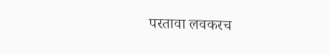परतावा लवकरच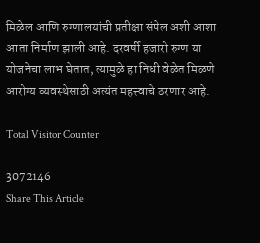मिळेल आणि रुग्णालयांची प्रतीक्षा संपेल अशी आशा आता निर्माण झाली आहे. दरवर्षी हजारो रुग्ण या योजनेचा लाभ घेतात, त्यामुळे हा निधी वेळेत मिळणे आरोग्य व्यवस्थेसाठी अत्यंत महत्त्वाचे ठरणार आहे.

Total Visitor Counter

3072146
Share This Article